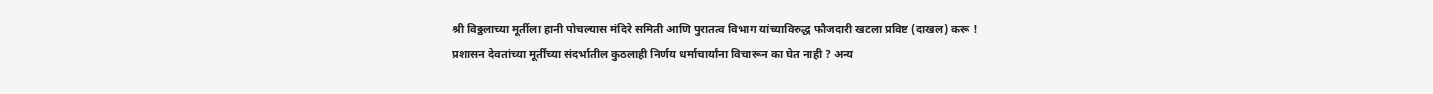श्री विठ्ठलाच्या मूर्तीला हानी पोचल्यास मंदिरे समिती आणि पुरातत्व विभाग यांच्याविरुद्ध फौजदारी खटला प्रविष्ट (दाखल) करू !
प्रशासन देवतांच्या मूर्तींच्या संदर्भातील कुठलाही निर्णय धर्माचार्यांना विचारून का घेत नाही ? अन्य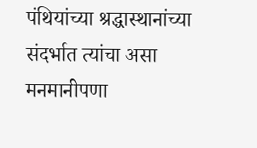पंथियांच्या श्रद्धास्थानांच्या संदर्भात त्यांचा असा मनमानीपणा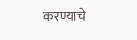करण्याचे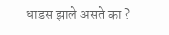धाडस झाले असते का ?